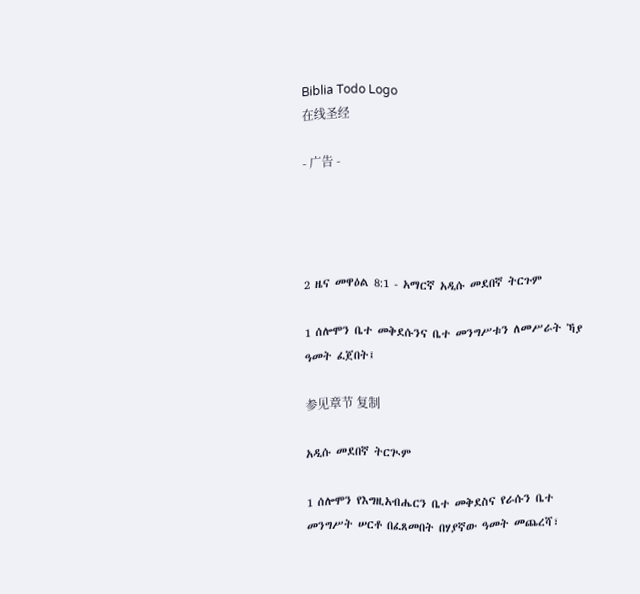Biblia Todo Logo
在线圣经

- 广告 -




2 ዜና መዋዕል 8:1 - አማርኛ አዲሱ መደበኛ ትርጉም

1 ሰሎሞን ቤተ መቅደሱንና ቤተ መንግሥቱን ለመሥራት ኻያ ዓመት ፈጀበት፤

参见章节 复制

አዲሱ መደበኛ ትርጒም

1 ሰሎሞን የእግዚአብሔርን ቤተ መቅደስና የራሱን ቤተ መንግሥት ሠርቶ በፈጸመበት በሃያኛው ዓመት መጨረሻ፣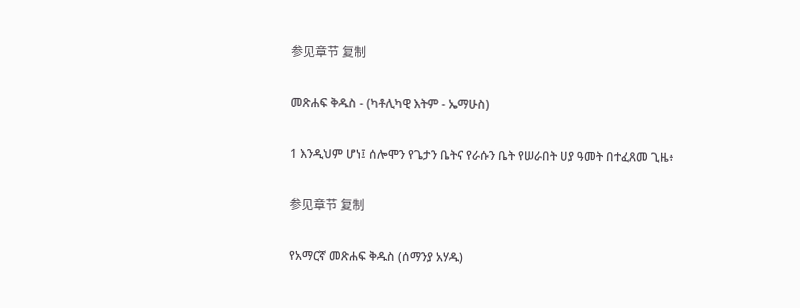参见章节 复制

መጽሐፍ ቅዱስ - (ካቶሊካዊ እትም - ኤማሁስ)

1 እንዲህም ሆነ፤ ሰሎሞን የጌታን ቤትና የራሱን ቤት የሠራበት ሀያ ዓመት በተፈጸመ ጊዜ፥

参见章节 复制

የአማርኛ መጽሐፍ ቅዱስ (ሰማንያ አሃዱ)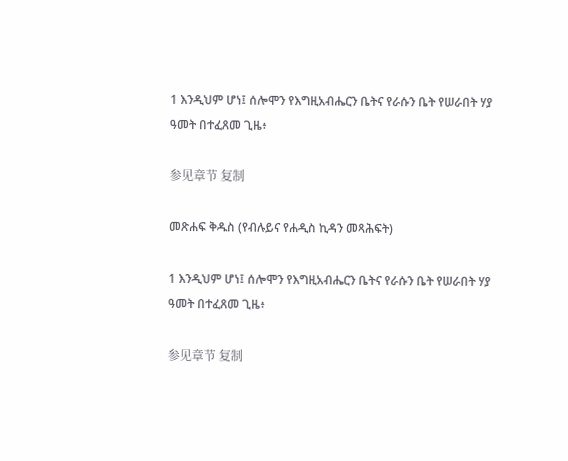1 እንዲህም ሆነ፤ ሰሎሞን የእግዚአብሔርን ቤትና የራሱን ቤት የሠራበት ሃያ ዓመት በተፈጸመ ጊዜ፥

参见章节 复制

መጽሐፍ ቅዱስ (የብሉይና የሐዲስ ኪዳን መጻሕፍት)

1 እንዲህም ሆነ፤ ሰሎሞን የእግዚአብሔርን ቤትና የራሱን ቤት የሠራበት ሃያ ዓመት በተፈጸመ ጊዜ፥

参见章节 复制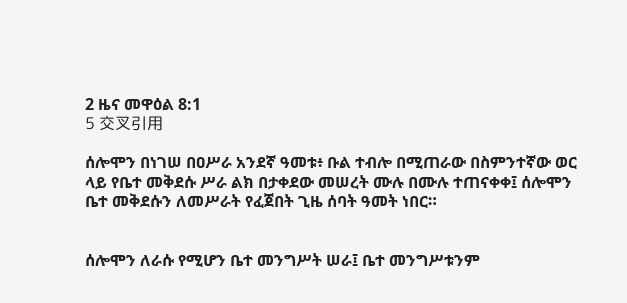2 ዜና መዋዕል 8:1
5 交叉引用

ሰሎሞን በነገሠ በዐሥራ አንደኛ ዓመቱ፥ ቡል ተብሎ በሚጠራው በስምንተኛው ወር ላይ የቤተ መቅደሱ ሥራ ልክ በታቀደው መሠረት ሙሉ በሙሉ ተጠናቀቀ፤ ሰሎሞን ቤተ መቅደሱን ለመሥራት የፈጀበት ጊዜ ሰባት ዓመት ነበር።


ሰሎሞን ለራሱ የሚሆን ቤተ መንግሥት ሠራ፤ ቤተ መንግሥቱንም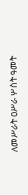ለመሥራት ዐሥራ ሦስት ዓመት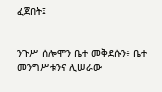ፈጀበት፤


ንጉሥ ሰሎሞን ቤተ መቅደሱን፥ ቤተ መንግሥቱንና ሊሠራው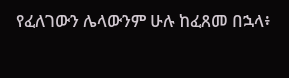የፈለገውን ሌላውንም ሁሉ ከፈጸመ በኋላ፥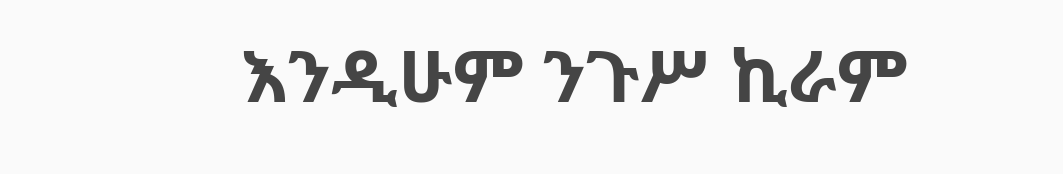እንዲሁም ንጉሥ ኪራም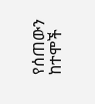የሰጠውን ከተሞች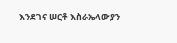እንደገና ሠርቶ እስራኤላውያን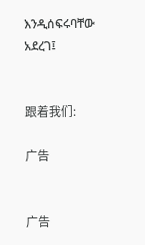እንዲሰፍሩባቸው አደረገ፤


跟着我们:

广告


广告